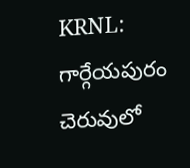KRNL: గార్గేయపురం చెరువులో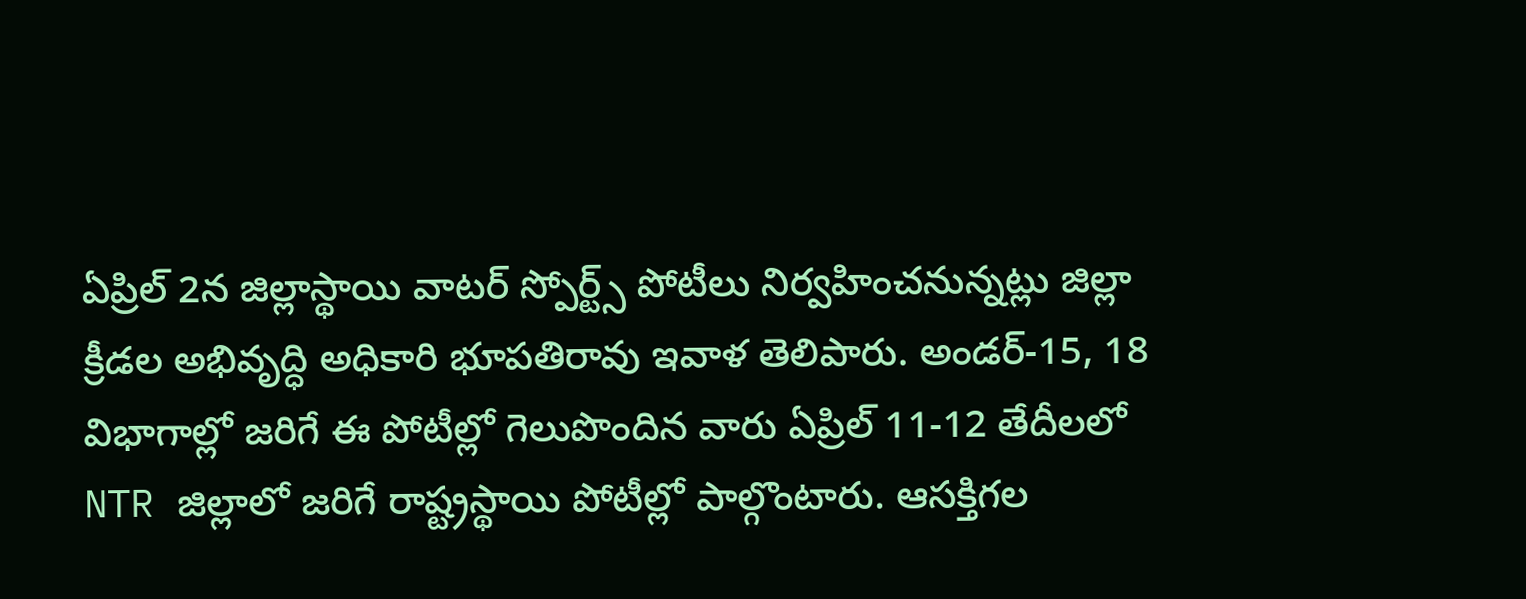ఏప్రిల్ 2న జిల్లాస్థాయి వాటర్ స్పోర్ట్స్ పోటీలు నిర్వహించనున్నట్లు జిల్లా క్రీడల అభివృద్ధి అధికారి భూపతిరావు ఇవాళ తెలిపారు. అండర్-15, 18 విభాగాల్లో జరిగే ఈ పోటీల్లో గెలుపొందిన వారు ఏప్రిల్ 11-12 తేదీలలో NTR జిల్లాలో జరిగే రాష్ట్రస్థాయి పోటీల్లో పాల్గొంటారు. ఆసక్తిగల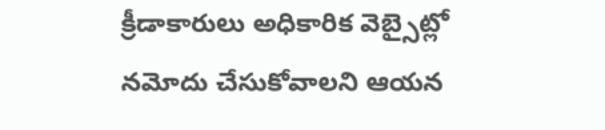క్రీడాకారులు అధికారిక వెబ్సైట్లో నమోదు చేసుకోవాలని ఆయన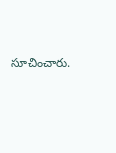సూచించారు.